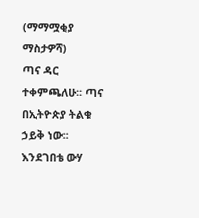(ማማሟቂያ ማስታዎሻ)
ጣና ዳር ተቀምጫለሁ፡፡ ጣና በኢትዮጵያ ትልቁ ኃይቅ ነው፡፡ እንደገበቴ ውሃ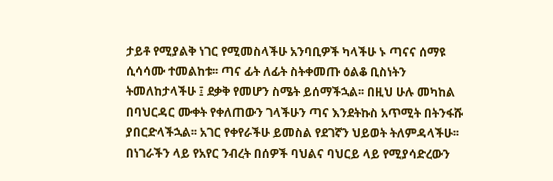ታይቶ የሚያልቅ ነገር የሚመስላችሁ አንባቢዎች ካላችሁ ኑ ጣናና ሰማዩ ሲሳሳሙ ተመልከቱ፡፡ ጣና ፊት ለፊት ስትቀመጡ ዕልቆ ቢስነትን ትመለከታላችሁ ፤ ደቃቅ የመሆን ስሜት ይሰማችኋል፡፡ በዚህ ሁሉ መካከል በባህርዳር ሙቀት የቀለጠውን ገላችሁን ጣና እንደትኩስ አጥሚት በትንፋሹ ያበርድላችኋል፡፡ አገር የቀየራችሁ ይመስል የደገኛን ህይወት ትለምዳላችሁ፡፡ በነገራችን ላይ የአየር ንብረት በሰዎች ባህልና ባህርይ ላይ የሚያሳድረውን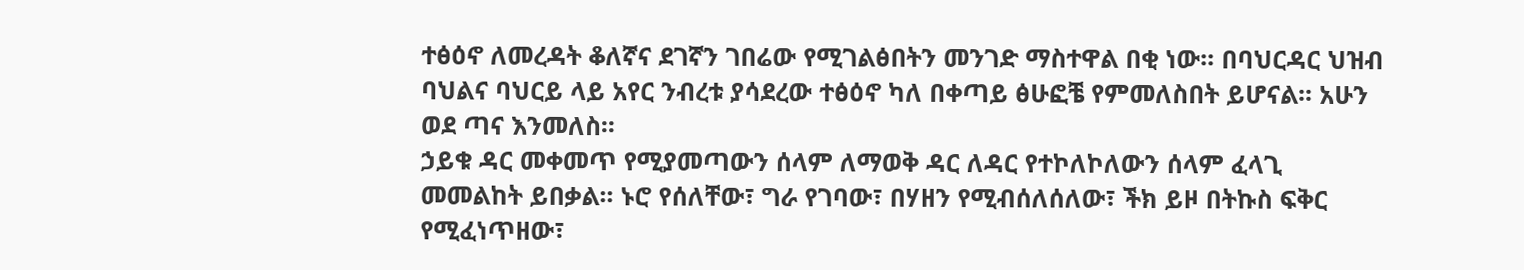ተፅዕኖ ለመረዳት ቆለኛና ደገኛን ገበሬው የሚገልፅበትን መንገድ ማስተዋል በቂ ነው፡፡ በባህርዳር ህዝብ ባህልና ባህርይ ላይ አየር ንብረቱ ያሳደረው ተፅዕኖ ካለ በቀጣይ ፅሁፎቼ የምመለስበት ይሆናል፡፡ አሁን ወደ ጣና እንመለስ፡፡
ኃይቁ ዳር መቀመጥ የሚያመጣውን ሰላም ለማወቅ ዳር ለዳር የተኮለኮለውን ሰላም ፈላጊ መመልከት ይበቃል፡፡ ኑሮ የሰለቸው፣ ግራ የገባው፣ በሃዘን የሚብሰለሰለው፣ ችክ ይዞ በትኩስ ፍቅር የሚፈነጥዘው፣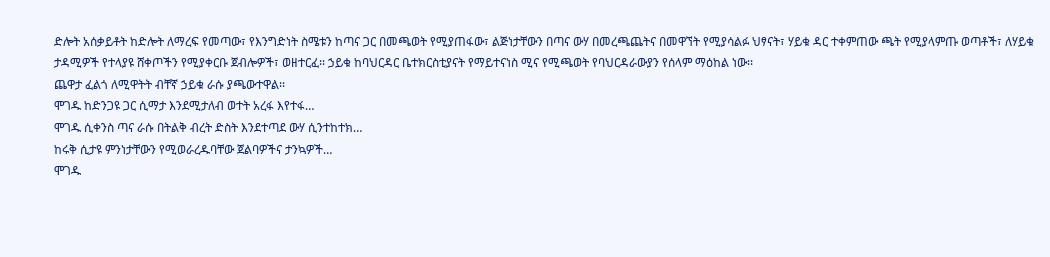ድሎት አሰቃይቶት ከድሎት ለማረፍ የመጣው፣ የእንግድነት ስሜቱን ከጣና ጋር በመጫወት የሚያጠፋው፣ ልጅነታቸውን በጣና ውሃ በመረጫጨትና በመዋኘት የሚያሳልፉ ህፃናት፣ ሃይቁ ዳር ተቀምጠው ጫት የሚያላምጡ ወጣቶች፣ ለሃይቁ ታዳሚዎች የተላያዩ ሸቀጦችን የሚያቀርቡ ጀብሎዎች፣ ወዘተርፈ፡፡ ኃይቁ ከባህርዳር ቤተክርስቲያናት የማይተናነስ ሚና የሚጫወት የባህርዳራውያን የሰላም ማዕከል ነው፡፡
ጨዋታ ፈልጎ ለሚዋትት ብቸኛ ኃይቁ ራሱ ያጫውተዋል፡፡
ሞገዱ ከድንጋዩ ጋር ሲማታ እንደሚታለብ ወተት አረፋ እየተፋ…
ሞገዱ ሲቀንስ ጣና ራሱ በትልቅ ብረት ድስት እንደተጣደ ውሃ ሲንተከተክ…
ከሩቅ ሲታዩ ምንነታቸውን የሚወራረዱባቸው ጀልባዎችና ታንኳዎች…
ሞገዱ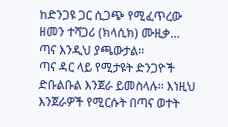ከድንጋዩ ጋር ሲጋጭ የሚፈጥረው ዘመን ተሻጋሪ (ክላሲክ) ሙዚቃ…
ጣና እንዲህ ያጫውታል፡፡
ጣና ዳር ላይ የሚታዩት ድንጋዮች ድቡልቡል እንጀራ ይመስላሉ፡፡ እነዚህ እንጀራዎች የሚርሱት በጣና ወተት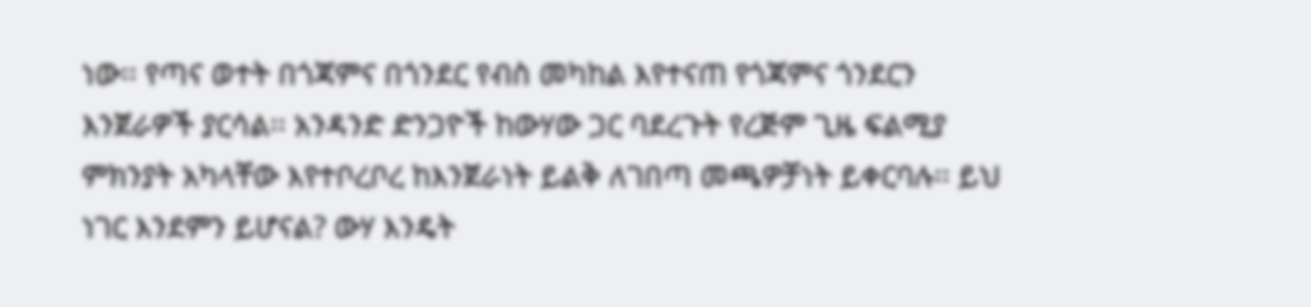ነው፡፡ የጣና ወተት በጎጃምና በጎንደር የብስ መካከል እየተናጠ የጎጃምና ጎንደርን እንጀራዎች ያርሳል፡፡ አንዳንድ ድንጋዮች ከውሃው ጋር ባደረጉት የረጅም ጊዜ ፍልሚያ ምክንያት አካላቸው እየተቦረቦረ ከእንጀራነት ይልቅ ለገበጣ መጫዎቻነት ይቀርባሉ፡፡ ይህ ነገር እንደምን ይሆናል? ውሃ እንዴት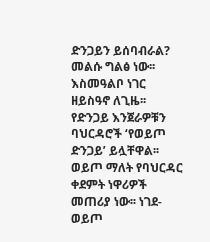ድንጋይን ይሰባብራል? መልሱ ግልፅ ነው፡፡ እስመዓልቦ ነገር ዘይስዓኖ ለጊዜ፡፡
የድንጋይ እንጀራዎቹን ባህርዳሮች ‘የወይጦ ድንጋይ’ ይሏቸዋል፡፡ ወይጦ ማለት የባህርዳር ቀደምት ነዋሪዎች መጠሪያ ነው፡፡ ነገደ-ወይጦ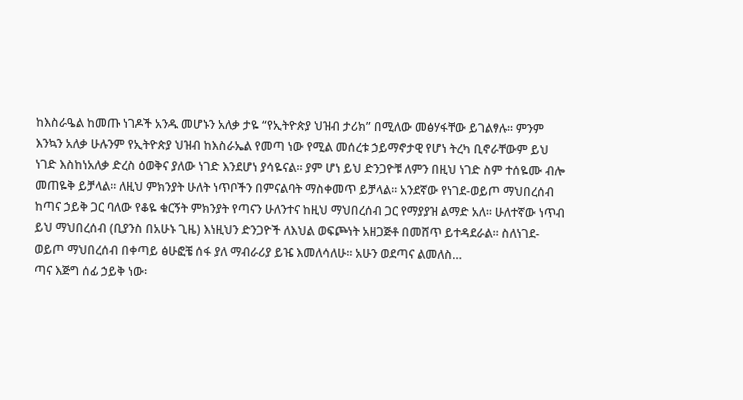ከእስራዔል ከመጡ ነገዶች አንዱ መሆኑን አለቃ ታዬ “የኢትዮጵያ ህዝብ ታሪክ” በሚለው መፅሃፋቸው ይገልፃሉ፡፡ ምንም እንኳን አለቃ ሁሉንም የኢትዮጵያ ህዝብ ከእስራኤል የመጣ ነው የሚል መሰረቱ ኃይማኖታዊ የሆነ ትረካ ቢኖራቸውም ይህ ነገድ እስከነአለቃ ድረስ ዕወቅና ያለው ነገድ እንደሆነ ያሳዬናል፡፡ ያም ሆነ ይህ ድንጋዮቹ ለምን በዚህ ነገድ ስም ተሰዬሙ ብሎ መጠዬቅ ይቻላል፡፡ ለዚህ ምክንያት ሁለት ነጥቦችን በምናልባት ማስቀመጥ ይቻላል፡፡ አንደኛው የነገደ-ወይጦ ማህበረሰብ ከጣና ኃይቅ ጋር ባለው የቆዬ ቁርኝት ምክንያት የጣናን ሁለንተና ከዚህ ማህበረሰብ ጋር የማያያዝ ልማድ አለ፡፡ ሁለተኛው ነጥብ ይህ ማህበረሰብ (ቢያንስ በአሁኑ ጊዜ) እነዚህን ድንጋዮች ለእህል ወፍጮነት አዘጋጅቶ በመሸጥ ይተዳደራል፡፡ ስለነገደ-ወይጦ ማህበረሰብ በቀጣይ ፅሁፎቼ ሰፋ ያለ ማብራሪያ ይዤ እመለሳለሁ፡፡ አሁን ወደጣና ልመለስ…
ጣና እጅግ ሰፊ ኃይቅ ነው፡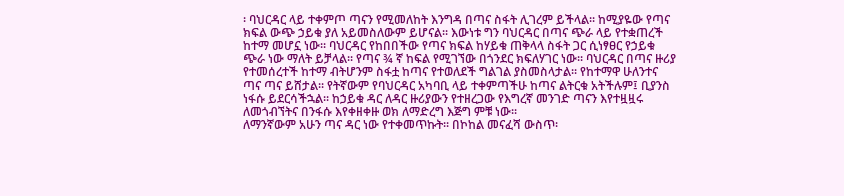፡ ባህርዳር ላይ ተቀምጦ ጣናን የሚመለከት እንግዳ በጣና ስፋት ሊገረም ይችላል፡፡ ከሚያዬው የጣና ክፍል ውጭ ኃይቁ ያለ አይመስለውም ይሆናል፡፡ እውነቱ ግን ባህርዳር በጣና ጭራ ላይ የተቋጠረች ከተማ መሆኗ ነው፡፡ ባህርዳር የከበበችው የጣና ክፍል ከሃይቁ ጠቅላላ ስፋት ጋር ሲነፃፀር የኃይቁ ጭራ ነው ማለት ይቻላል፡፡ የጣና ¾ ኛ ከፍል የሚገኘው በጎንደር ክፍለሃገር ነው፡፡ ባህርዳር በጣና ዙሪያ የተመሰረተች ከተማ ብትሆንም ስፋቷ ከጣና የተወለደች ግልገል ያስመስላታል፡፡ የከተማዋ ሁለንተና ጣና ጣና ይሸታል፡፡ የትኛውም የባህርዳር አካባቢ ላይ ተቀምጣችሁ ከጣና ልትርቁ አትችሉም፤ ቢያንስ ነፋሱ ይደርሳችኋል፡፡ ከኃይቁ ዳር ለዳር ዙሪያውን የተዘረጋው የእግረኛ መንገድ ጣናን እየተዟዟሩ ለመጎብኘትና በንፋሱ እየቀዘቀዙ ወክ ለማድረግ እጅግ ምቹ ነው፡፡
ለማንኛውም አሁን ጣና ዳር ነው የተቀመጥኩት፡፡ በኮከል መናፈሻ ውስጥ፡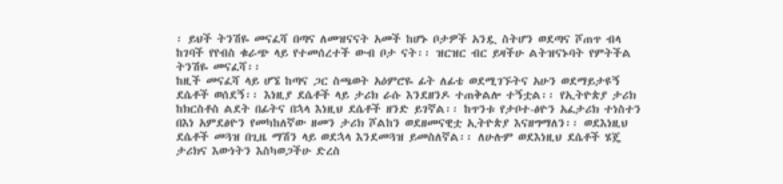፡ ይህች ትንሽዬ መናፈሻ በጣና ለመዝናናት አመች ከሆኑ ቦታዎች አንዷ ስትሆን ወደጣና ሾጠጥ ብላ ከገባች የየብስ ቁራጭ ላይ የተመሰረተች ውብ ቦታ ናት፡፡ ዝርዝር ብር ይዛችሁ ልትዝናኑባት የምትችል ትንሽዬ መናፈሻ፡፡
ከዚች መናፈሻ ላይ ሆኜ ከጣና ጋር ስጫወት አዕምሮዬ ፊት ለፊቴ ወደሚገኙትና አሁን ወደማይታዩኝ ደሴቶች ወሰደኝ፡፡ እነዚያ ደሴቶች ላይ ታሪክ ራሱ እንደዘንዶ ተጠቅልሎ ተኝቷል፡፡ የኢትዮጵያ ታሪክ ከክርስቶስ ልደት በፊትና በኋላ እነዚህ ደሴቶች ዘንድ ይገኛል፡፡ ከጥንቱ የታቦተ-ፅዮን አፈታሪክ ተነስተን በእነ አምደፅዮን የመካከለኛው ዘመን ታሪክ ሾልከን ወደዘመናዊቷ ኢትዮጵያ እናዘግማለን፡፡ ወደእነዚህ ደሴቶች መጓዝ በጊዜ ማሽን ላይ ወደኋላ እንደመጓዝ ይመስለኛል፡፡ ለሁሉም ወደእነዚህ ደሴቶች ሄጄ ታሪክና እውነትን እስካወጋችሁ ድረስ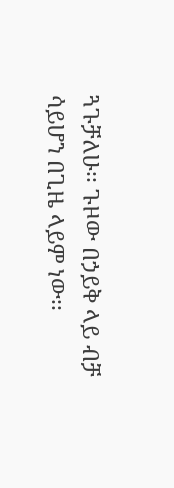ጓጉቻለሁ፡፡ ጉዞው በኃይቅ ላይ ብቻ ሳይሆን በጊዜ ላይም ነው፡፡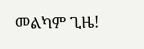መልካም ጊዜ!